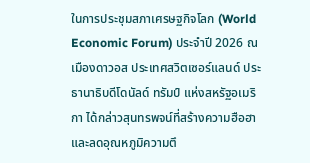ในการประชุมสภาเศรษฐกิจโลก (World Economic Forum) ประจำปี 2026 ณ เมืองดาวอส ประเทศสวิตเซอร์แลนด์ ประธานาธิบดีโดนัลด์ ทรัมป์ แห่งสหรัฐอเมริกา ได้กล่าวสุนทรพจน์ที่สร้างความฮือฮาและลดอุณหภูมิความตึ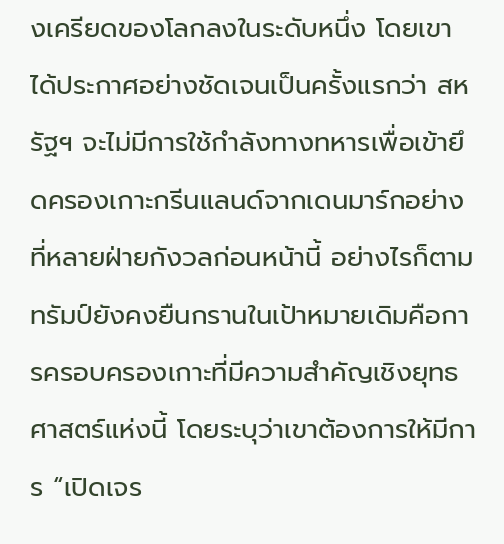งเครียดของโลกลงในระดับหนึ่ง โดยเขาได้ประกาศอย่างชัดเจนเป็นครั้งแรกว่า สหรัฐฯ จะไม่มีการใช้กำลังทางทหารเพื่อเข้ายึดครองเกาะกรีนแลนด์จากเดนมาร์กอย่างที่หลายฝ่ายกังวลก่อนหน้านี้ อย่างไรก็ตาม ทรัมป์ยังคงยืนกรานในเป้าหมายเดิมคือการครอบครองเกาะที่มีความสำคัญเชิงยุทธศาสตร์แห่งนี้ โดยระบุว่าเขาต้องการให้มีการ “เปิดเจร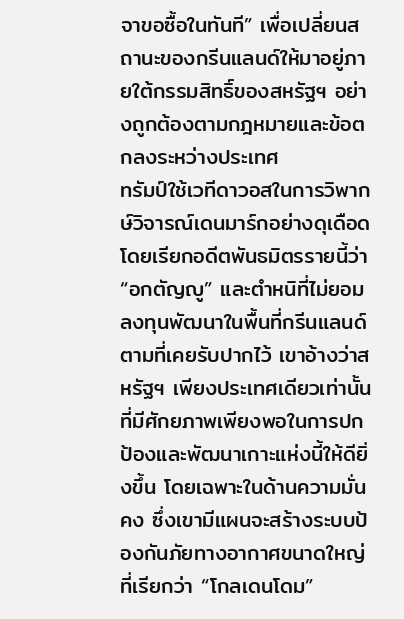จาขอซื้อในทันที” เพื่อเปลี่ยนสถานะของกรีนแลนด์ให้มาอยู่ภายใต้กรรมสิทธิ์ของสหรัฐฯ อย่างถูกต้องตามกฎหมายและข้อตกลงระหว่างประเทศ
ทรัมป์ใช้เวทีดาวอสในการวิพากษ์วิจารณ์เดนมาร์กอย่างดุเดือด โดยเรียกอดีตพันธมิตรรายนี้ว่า “อกตัญญู” และตำหนิที่ไม่ยอมลงทุนพัฒนาในพื้นที่กรีนแลนด์ตามที่เคยรับปากไว้ เขาอ้างว่าสหรัฐฯ เพียงประเทศเดียวเท่านั้นที่มีศักยภาพเพียงพอในการปกป้องและพัฒนาเกาะแห่งนี้ให้ดียิ่งขึ้น โดยเฉพาะในด้านความมั่นคง ซึ่งเขามีแผนจะสร้างระบบป้องกันภัยทางอากาศขนาดใหญ่ที่เรียกว่า “โกลเดนโดม”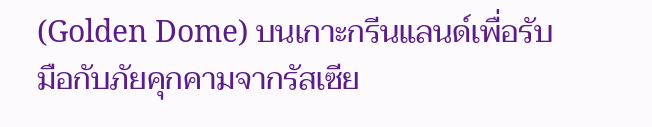(Golden Dome) บนเกาะกรีนแลนด์เพื่อรับมือกับภัยคุกคามจากรัสเซีย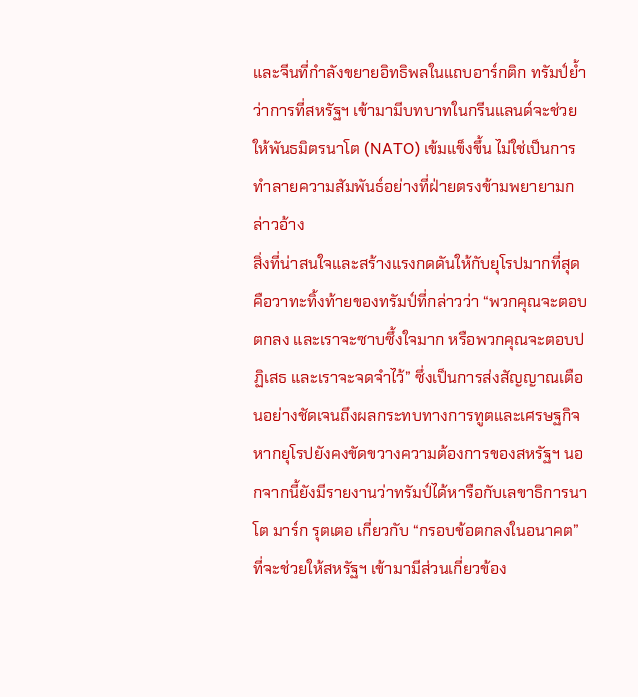และจีนที่กำลังขยายอิทธิพลในแถบอาร์กติก ทรัมป์ย้ำว่าการที่สหรัฐฯ เข้ามามีบทบาทในกรีนแลนด์จะช่วยให้พันธมิตรนาโต (NATO) เข้มแข็งขึ้น ไม่ใช่เป็นการทำลายความสัมพันธ์อย่างที่ฝ่ายตรงข้ามพยายามกล่าวอ้าง
สิ่งที่น่าสนใจและสร้างแรงกดดันให้กับยุโรปมากที่สุดคือวาทะทิ้งท้ายของทรัมป์ที่กล่าวว่า “พวกคุณจะตอบตกลง และเราจะซาบซึ้งใจมาก หรือพวกคุณจะตอบปฏิเสธ และเราจะจดจำไว้” ซึ่งเป็นการส่งสัญญาณเตือนอย่างชัดเจนถึงผลกระทบทางการทูตและเศรษฐกิจหากยุโรปยังคงขัดขวางความต้องการของสหรัฐฯ นอกจากนี้ยังมีรายงานว่าทรัมป์ได้หารือกับเลขาธิการนาโต มาร์ก รุตเตอ เกี่ยวกับ “กรอบข้อตกลงในอนาคต” ที่จะช่วยให้สหรัฐฯ เข้ามามีส่วนเกี่ยวข้อง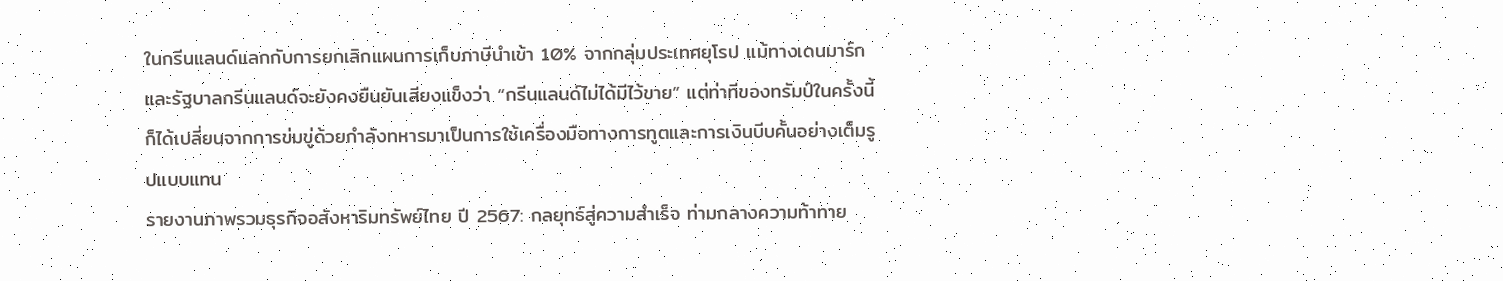ในกรีนแลนด์แลกกับการยกเลิกแผนการเก็บภาษีนำเข้า 10% จากกลุ่มประเทศยุโรป แม้ทางเดนมาร์กและรัฐบาลกรีนแลนด์จะยังคงยืนยันเสียงแข็งว่า “กรีนแลนด์ไม่ได้มีไว้ขาย” แต่ท่าทีของทรัมป์ในครั้งนี้ก็ได้เปลี่ยนจากการข่มขู่ด้วยกำลังทหารมาเป็นการใช้เครื่องมือทางการทูตและการเงินบีบคั้นอย่างเต็มรูปแบบแทน
รายงานภาพรวมธุรกิจอสังหาริมทรัพย์ไทย ปี 2567: กลยุทธ์สู่ความสำเร็จ ท่ามกลางความท้าทาย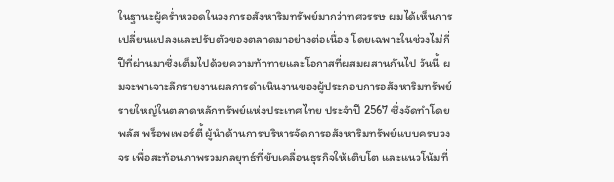ในฐานะผู้คร่ำหวอดในวงการอสังหาริมทรัพย์มากว่าทศวรรษ ผมได้เห็นการเปลี่ยนแปลงและปรับตัวของตลาดมาอย่างต่อเนื่อง โดยเฉพาะในช่วงไม่กี่ปีที่ผ่านมาซึ่งเต็มไปด้วยความท้าทายและโอกาสที่ผสมผสานกันไป วันนี้ ผมจะพาเจาะลึกรายงานผลการดำเนินงานของผู้ประกอบการอสังหาริมทรัพย์รายใหญ่ในตลาดหลักทรัพย์แห่งประเทศไทย ประจำปี 2567 ซึ่งจัดทำโดย พลัส พร็อพเพอร์ตี้ ผู้นำด้านการบริหารจัดการอสังหาริมทรัพย์แบบครบวงจร เพื่อสะท้อนภาพรวมกลยุทธ์ที่ขับเคลื่อนธุรกิจให้เติบโต และแนวโน้มที่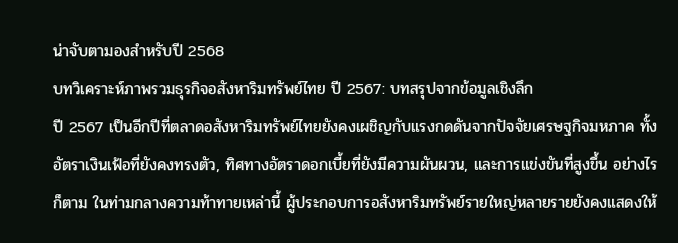น่าจับตามองสำหรับปี 2568
บทวิเคราะห์ภาพรวมธุรกิจอสังหาริมทรัพย์ไทย ปี 2567: บทสรุปจากข้อมูลเชิงลึก
ปี 2567 เป็นอีกปีที่ตลาดอสังหาริมทรัพย์ไทยยังคงเผชิญกับแรงกดดันจากปัจจัยเศรษฐกิจมหภาค ทั้งอัตราเงินเฟ้อที่ยังคงทรงตัว, ทิศทางอัตราดอกเบี้ยที่ยังมีความผันผวน, และการแข่งขันที่สูงขึ้น อย่างไรก็ตาม ในท่ามกลางความท้าทายเหล่านี้ ผู้ประกอบการอสังหาริมทรัพย์รายใหญ่หลายรายยังคงแสดงให้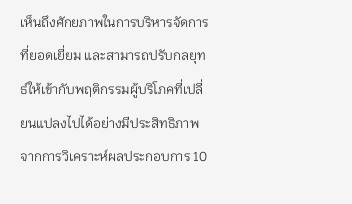เห็นถึงศักยภาพในการบริหารจัดการที่ยอดเยี่ยม และสามารถปรับกลยุทธ์ให้เข้ากับพฤติกรรมผู้บริโภคที่เปลี่ยนแปลงไปได้อย่างมีประสิทธิภาพ
จากการวิเคราะห์ผลประกอบการ 10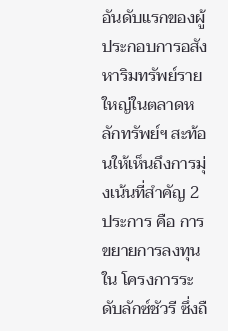อันดับแรกของผู้ประกอบการอสังหาริมทรัพย์รายใหญ่ในตลาดหลักทรัพย์ฯ สะท้อนให้เห็นถึงการมุ่งเน้นที่สำคัญ 2 ประการ คือ การขยายการลงทุนใน โครงการระดับลักซ์ชัวรี ซึ่งถื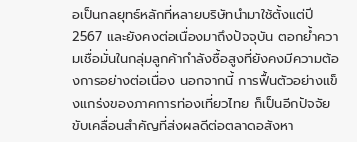อเป็นกลยุทธ์หลักที่หลายบริษัทนำมาใช้ตั้งแต่ปี 2567 และยังคงต่อเนื่องมาถึงปัจจุบัน ตอกย้ำความเชื่อมั่นในกลุ่มลูกค้ากำลังซื้อสูงที่ยังคงมีความต้องการอย่างต่อเนื่อง นอกจากนี้ การฟื้นตัวอย่างแข็งแกร่งของภาคการท่องเที่ยวไทย ก็เป็นอีกปัจจัยขับเคลื่อนสำคัญที่ส่งผลดีต่อตลาดอสังหา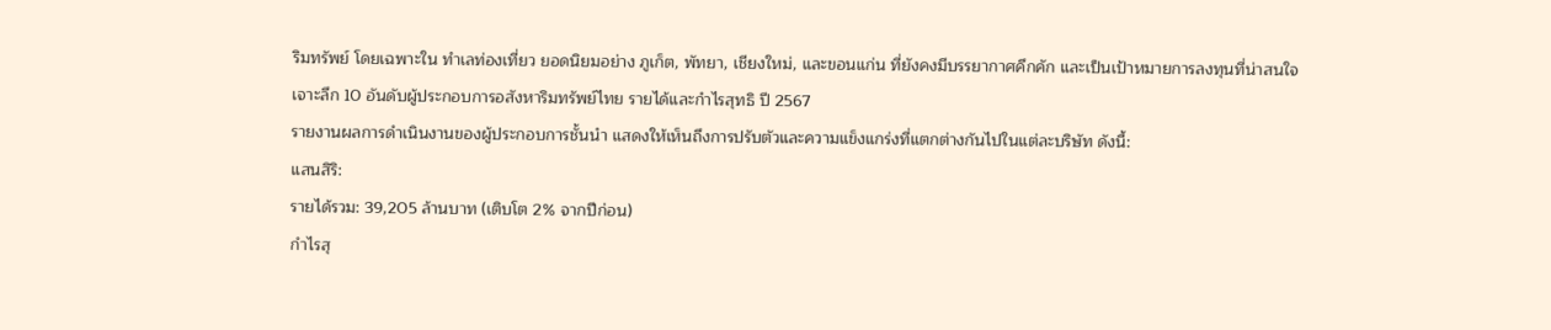ริมทรัพย์ โดยเฉพาะใน ทำเลท่องเที่ยว ยอดนิยมอย่าง ภูเก็ต, พัทยา, เชียงใหม่, และขอนแก่น ที่ยังคงมีบรรยากาศคึกคัก และเป็นเป้าหมายการลงทุนที่น่าสนใจ
เจาะลึก 10 อันดับผู้ประกอบการอสังหาริมทรัพย์ไทย รายได้และกำไรสุทธิ ปี 2567
รายงานผลการดำเนินงานของผู้ประกอบการชั้นนำ แสดงให้เห็นถึงการปรับตัวและความแข็งแกร่งที่แตกต่างกันไปในแต่ละบริษัท ดังนี้:
แสนสิริ:
รายได้รวม: 39,205 ล้านบาท (เติบโต 2% จากปีก่อน)
กำไรสุ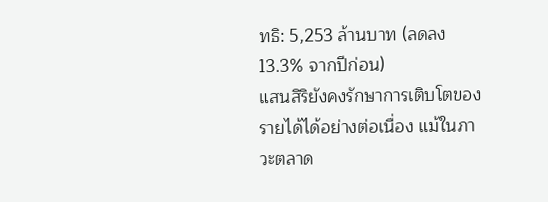ทธิ: 5,253 ล้านบาท (ลดลง 13.3% จากปีก่อน)
แสนสิริยังคงรักษาการเติบโตของรายได้ได้อย่างต่อเนื่อง แม้ในภาวะตลาด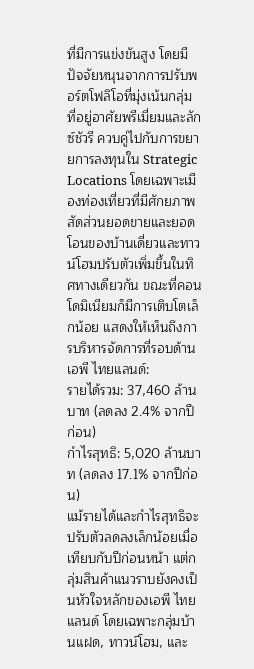ที่มีการแข่งขันสูง โดยมีปัจจัยหนุนจากการปรับพอร์ตโฟลิโอที่มุ่งเน้นกลุ่ม ที่อยู่อาศัยพรีเมี่ยมและลักซ์ชัวรี ควบคู่ไปกับการขยายการลงทุนใน Strategic Locations โดยเฉพาะเมืองท่องเที่ยวที่มีศักยภาพ สัดส่วนยอดขายและยอดโอนของบ้านเดี่ยวและทาวน์โฮมปรับตัวเพิ่มขึ้นในทิศทางเดียวกัน ขณะที่คอนโดมิเนียมก็มีการเติบโตเล็กน้อย แสดงให้เห็นถึงการบริหารจัดการที่รอบด้าน
เอพี ไทยแลนด์:
รายได้รวม: 37,460 ล้านบาท (ลดลง 2.4% จากปีก่อน)
กำไรสุทธิ: 5,020 ล้านบาท (ลดลง 17.1% จากปีก่อน)
แม้รายได้และกำไรสุทธิจะปรับตัวลดลงเล็กน้อยเมื่อเทียบกับปีก่อนหน้า แต่กลุ่มสินค้าแนวราบยังคงเป็นหัวใจหลักของเอพี ไทยแลนด์ โดยเฉพาะกลุ่มบ้านแฝด, ทาวน์โฮม, และ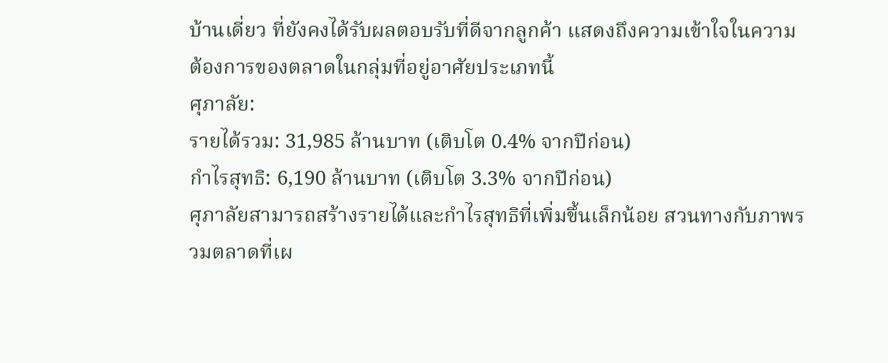บ้านเดี่ยว ที่ยังคงได้รับผลตอบรับที่ดีจากลูกค้า แสดงถึงความเข้าใจในความต้องการของตลาดในกลุ่มที่อยู่อาศัยประเภทนี้
ศุภาลัย:
รายได้รวม: 31,985 ล้านบาท (เติบโต 0.4% จากปีก่อน)
กำไรสุทธิ: 6,190 ล้านบาท (เติบโต 3.3% จากปีก่อน)
ศุภาลัยสามารถสร้างรายได้และกำไรสุทธิที่เพิ่มขึ้นเล็กน้อย สวนทางกับภาพรวมตลาดที่เผ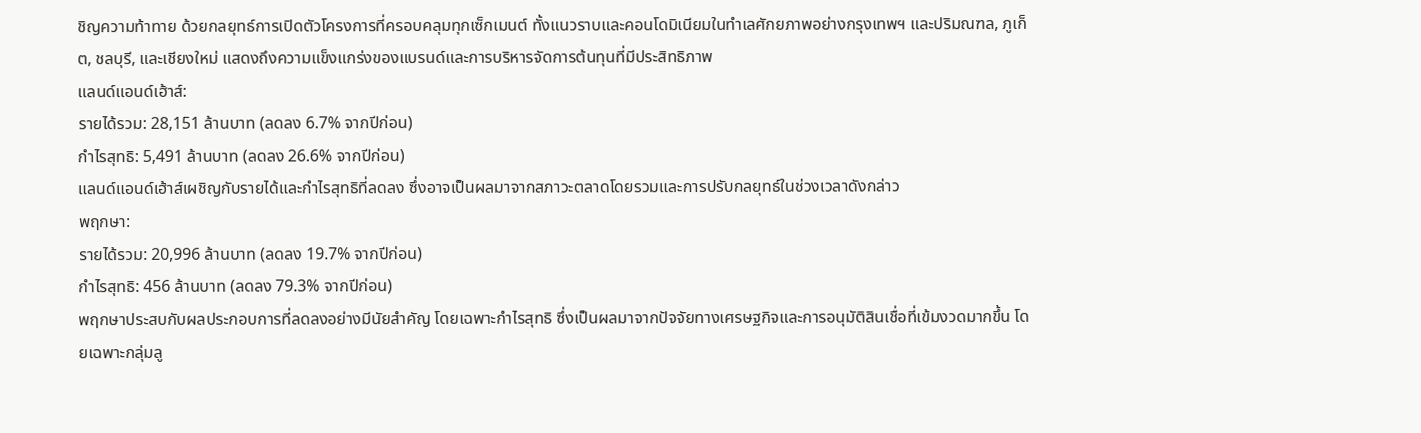ชิญความท้าทาย ด้วยกลยุทธ์การเปิดตัวโครงการที่ครอบคลุมทุกเซ็กเมนต์ ทั้งแนวราบและคอนโดมิเนียมในทำเลศักยภาพอย่างกรุงเทพฯ และปริมณฑล, ภูเก็ต, ชลบุรี, และเชียงใหม่ แสดงถึงความแข็งแกร่งของแบรนด์และการบริหารจัดการต้นทุนที่มีประสิทธิภาพ
แลนด์แอนด์เฮ้าส์:
รายได้รวม: 28,151 ล้านบาท (ลดลง 6.7% จากปีก่อน)
กำไรสุทธิ: 5,491 ล้านบาท (ลดลง 26.6% จากปีก่อน)
แลนด์แอนด์เฮ้าส์เผชิญกับรายได้และกำไรสุทธิที่ลดลง ซึ่งอาจเป็นผลมาจากสภาวะตลาดโดยรวมและการปรับกลยุทธ์ในช่วงเวลาดังกล่าว
พฤกษา:
รายได้รวม: 20,996 ล้านบาท (ลดลง 19.7% จากปีก่อน)
กำไรสุทธิ: 456 ล้านบาท (ลดลง 79.3% จากปีก่อน)
พฤกษาประสบกับผลประกอบการที่ลดลงอย่างมีนัยสำคัญ โดยเฉพาะกำไรสุทธิ ซึ่งเป็นผลมาจากปัจจัยทางเศรษฐกิจและการอนุมัติสินเชื่อที่เข้มงวดมากขึ้น โดยเฉพาะกลุ่มลู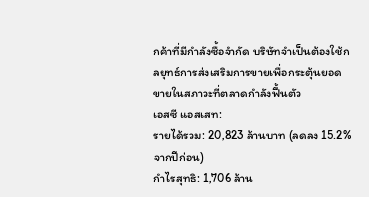กค้าที่มีกำลังซื้อจำกัด บริษัทจำเป็นต้องใช้กลยุทธ์การส่งเสริมการขายเพื่อกระตุ้นยอดขายในสภาวะที่ตลาดกำลังฟื้นตัว
เอสซี แอสเสท:
รายได้รวม: 20,823 ล้านบาท (ลดลง 15.2% จากปีก่อน)
กำไรสุทธิ: 1,706 ล้าน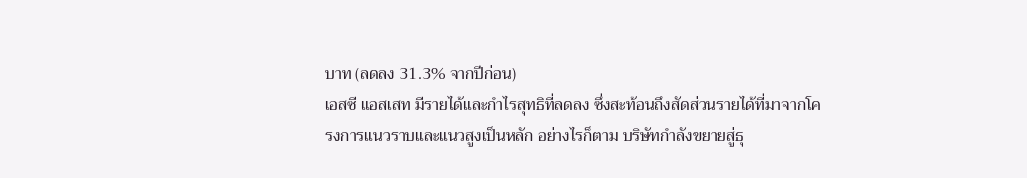บาท (ลดลง 31.3% จากปีก่อน)
เอสซี แอสเสท มีรายได้และกำไรสุทธิที่ลดลง ซึ่งสะท้อนถึงสัดส่วนรายได้ที่มาจากโครงการแนวราบและแนวสูงเป็นหลัก อย่างไรก็ตาม บริษัทกำลังขยายสู่ธุ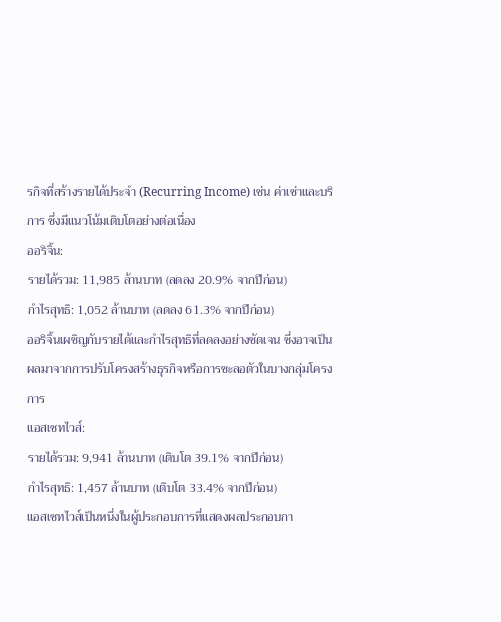รกิจที่สร้างรายได้ประจำ (Recurring Income) เช่น ค่าเช่าและบริการ ซึ่งมีแนวโน้มเติบโตอย่างต่อเนื่อง
ออริจิ้น:
รายได้รวม: 11,985 ล้านบาท (ลดลง 20.9% จากปีก่อน)
กำไรสุทธิ: 1,052 ล้านบาท (ลดลง 61.3% จากปีก่อน)
ออริจิ้นเผชิญกับรายได้และกำไรสุทธิที่ลดลงอย่างชัดเจน ซึ่งอาจเป็นผลมาจากการปรับโครงสร้างธุรกิจหรือการชะลอตัวในบางกลุ่มโครงการ
แอสเซทไวส์:
รายได้รวม: 9,941 ล้านบาท (เติบโต 39.1% จากปีก่อน)
กำไรสุทธิ: 1,457 ล้านบาท (เติบโต 33.4% จากปีก่อน)
แอสเซทไวส์เป็นหนึ่งในผู้ประกอบการที่แสดงผลประกอบกา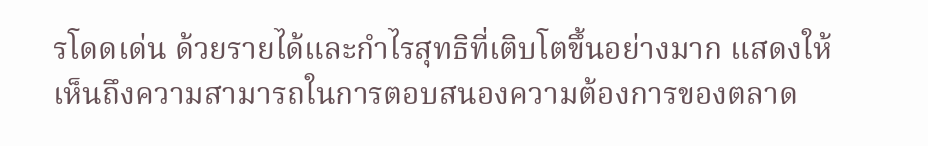รโดดเด่น ด้วยรายได้และกำไรสุทธิที่เติบโตขึ้นอย่างมาก แสดงให้เห็นถึงความสามารถในการตอบสนองความต้องการของตลาด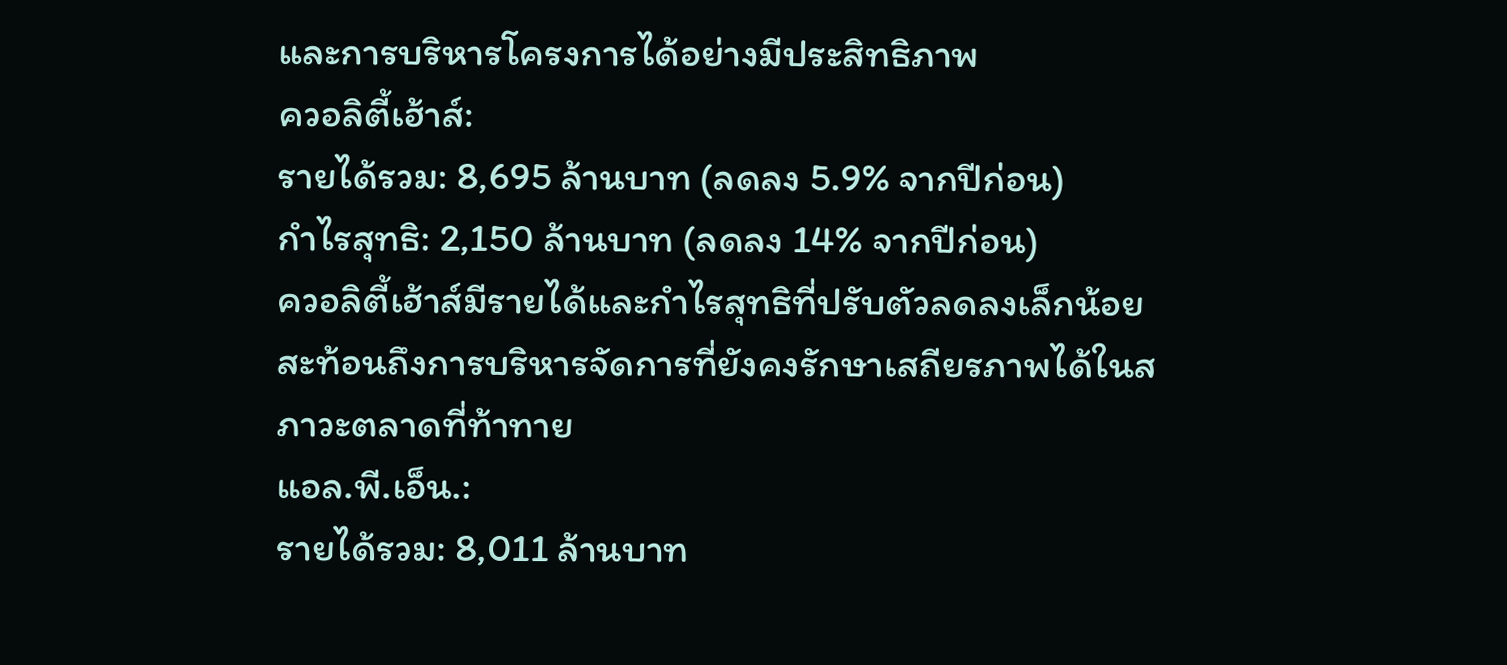และการบริหารโครงการได้อย่างมีประสิทธิภาพ
ควอลิตี้เฮ้าส์:
รายได้รวม: 8,695 ล้านบาท (ลดลง 5.9% จากปีก่อน)
กำไรสุทธิ: 2,150 ล้านบาท (ลดลง 14% จากปีก่อน)
ควอลิตี้เฮ้าส์มีรายได้และกำไรสุทธิที่ปรับตัวลดลงเล็กน้อย สะท้อนถึงการบริหารจัดการที่ยังคงรักษาเสถียรภาพได้ในสภาวะตลาดที่ท้าทาย
แอล.พี.เอ็น.:
รายได้รวม: 8,011 ล้านบาท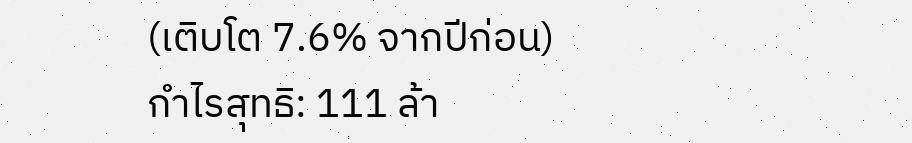(เติบโต 7.6% จากปีก่อน)
กำไรสุทธิ: 111 ล้า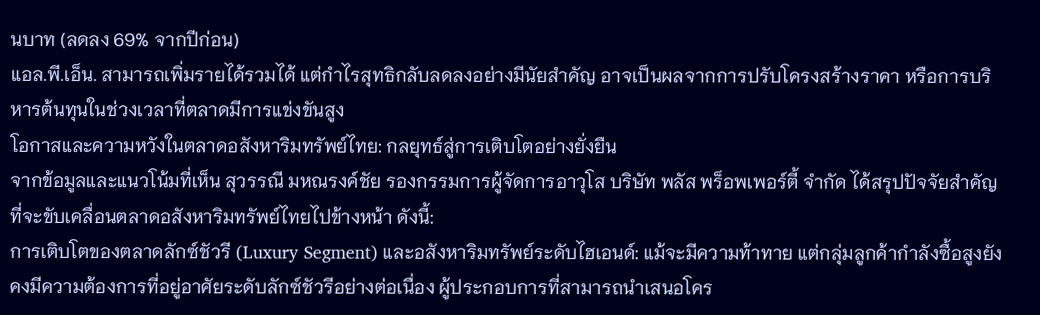นบาท (ลดลง 69% จากปีก่อน)
แอล.พี.เอ็น. สามารถเพิ่มรายได้รวมได้ แต่กำไรสุทธิกลับลดลงอย่างมีนัยสำคัญ อาจเป็นผลจากการปรับโครงสร้างราคา หรือการบริหารต้นทุนในช่วงเวลาที่ตลาดมีการแข่งขันสูง
โอกาสและความหวังในตลาดอสังหาริมทรัพย์ไทย: กลยุทธ์สู่การเติบโตอย่างยั่งยืน
จากข้อมูลและแนวโน้มที่เห็น สุวรรณี มหณรงค์ชัย รองกรรมการผู้จัดการอาวุโส บริษัท พลัส พร็อพเพอร์ตี้ จำกัด ได้สรุปปัจจัยสำคัญที่จะขับเคลื่อนตลาดอสังหาริมทรัพย์ไทยไปข้างหน้า ดังนี้:
การเติบโตของตลาดลักซ์ชัวรี (Luxury Segment) และอสังหาริมทรัพย์ระดับไฮเอนด์: แม้จะมีความท้าทาย แต่กลุ่มลูกค้ากำลังซื้อสูงยังคงมีความต้องการที่อยู่อาศัยระดับลักซ์ชัวรีอย่างต่อเนื่อง ผู้ประกอบการที่สามารถนำเสนอโคร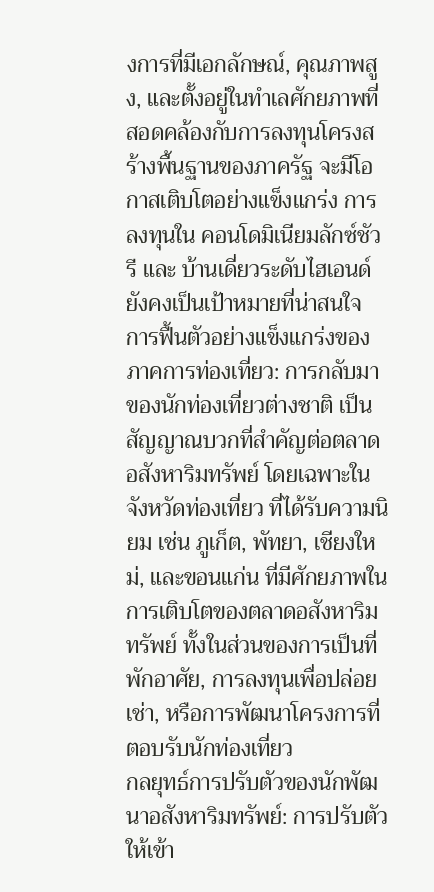งการที่มีเอกลักษณ์, คุณภาพสูง, และตั้งอยู่ในทำเลศักยภาพที่สอดคล้องกับการลงทุนโครงสร้างพื้นฐานของภาครัฐ จะมีโอกาสเติบโตอย่างแข็งแกร่ง การลงทุนใน คอนโดมิเนียมลักซ์ชัวรี และ บ้านเดี่ยวระดับไฮเอนด์ ยังคงเป็นเป้าหมายที่น่าสนใจ
การฟื้นตัวอย่างแข็งแกร่งของภาคการท่องเที่ยว: การกลับมาของนักท่องเที่ยวต่างชาติ เป็นสัญญาณบวกที่สำคัญต่อตลาดอสังหาริมทรัพย์ โดยเฉพาะใน จังหวัดท่องเที่ยว ที่ได้รับความนิยม เช่น ภูเก็ต, พัทยา, เชียงใหม่, และขอนแก่น ที่มีศักยภาพในการเติบโตของตลาดอสังหาริมทรัพย์ ทั้งในส่วนของการเป็นที่พักอาศัย, การลงทุนเพื่อปล่อยเช่า, หรือการพัฒนาโครงการที่ตอบรับนักท่องเที่ยว
กลยุทธ์การปรับตัวของนักพัฒนาอสังหาริมทรัพย์: การปรับตัวให้เข้า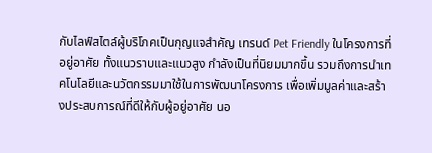กับไลฟ์สไตล์ผู้บริโภคเป็นกุญแจสำคัญ เทรนด์ Pet Friendly ในโครงการที่อยู่อาศัย ทั้งแนวราบและแนวสูง กำลังเป็นที่นิยมมากขึ้น รวมถึงการนำเทคโนโลยีและนวัตกรรมมาใช้ในการพัฒนาโครงการ เพื่อเพิ่มมูลค่าและสร้างประสบการณ์ที่ดีให้กับผู้อยู่อาศัย นอ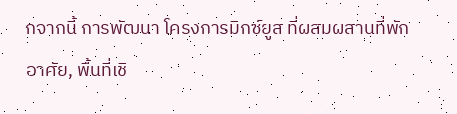กจากนี้ การพัฒนา โครงการมิกซ์ยูส ที่ผสมผสานที่พักอาศัย, พื้นที่เชิ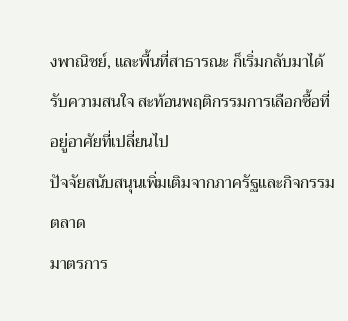งพาณิชย์, และพื้นที่สาธารณะ ก็เริ่มกลับมาได้รับความสนใจ สะท้อนพฤติกรรมการเลือกซื้อที่อยู่อาศัยที่เปลี่ยนไป
ปัจจัยสนับสนุนเพิ่มเติมจากภาครัฐและกิจกรรมตลาด
มาตรการ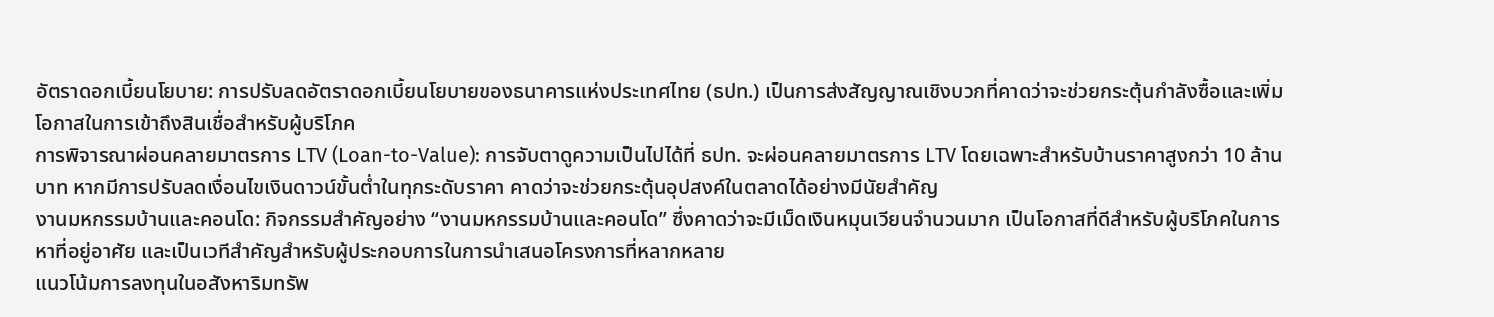อัตราดอกเบี้ยนโยบาย: การปรับลดอัตราดอกเบี้ยนโยบายของธนาคารแห่งประเทศไทย (ธปท.) เป็นการส่งสัญญาณเชิงบวกที่คาดว่าจะช่วยกระตุ้นกำลังซื้อและเพิ่มโอกาสในการเข้าถึงสินเชื่อสำหรับผู้บริโภค
การพิจารณาผ่อนคลายมาตรการ LTV (Loan-to-Value): การจับตาดูความเป็นไปได้ที่ ธปท. จะผ่อนคลายมาตรการ LTV โดยเฉพาะสำหรับบ้านราคาสูงกว่า 10 ล้านบาท หากมีการปรับลดเงื่อนไขเงินดาวน์ขั้นต่ำในทุกระดับราคา คาดว่าจะช่วยกระตุ้นอุปสงค์ในตลาดได้อย่างมีนัยสำคัญ
งานมหกรรมบ้านและคอนโด: กิจกรรมสำคัญอย่าง “งานมหกรรมบ้านและคอนโด” ซึ่งคาดว่าจะมีเม็ดเงินหมุนเวียนจำนวนมาก เป็นโอกาสที่ดีสำหรับผู้บริโภคในการหาที่อยู่อาศัย และเป็นเวทีสำคัญสำหรับผู้ประกอบการในการนำเสนอโครงการที่หลากหลาย
แนวโน้มการลงทุนในอสังหาริมทรัพ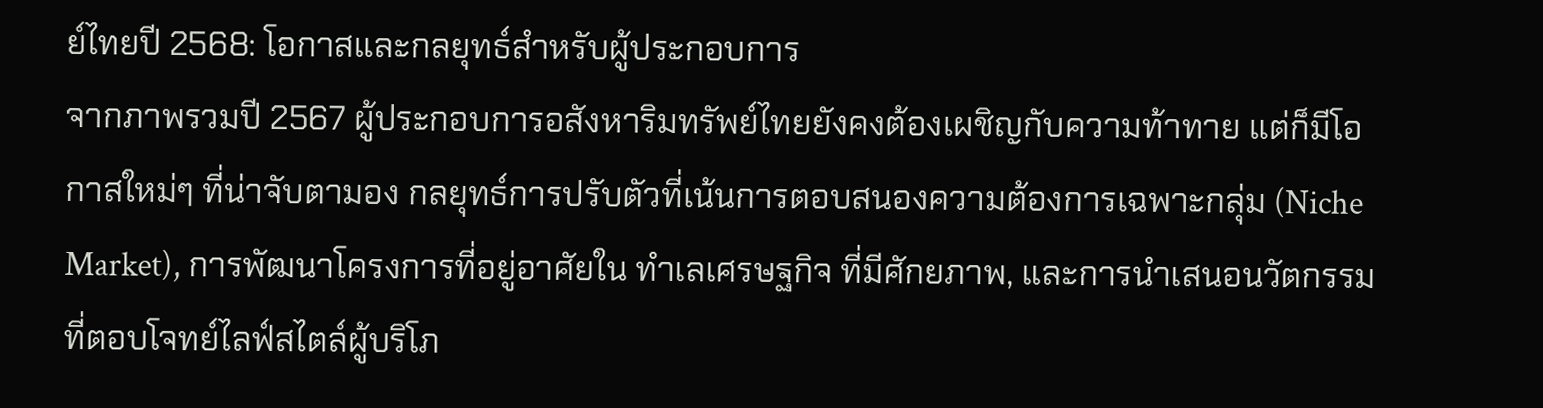ย์ไทยปี 2568: โอกาสและกลยุทธ์สำหรับผู้ประกอบการ
จากภาพรวมปี 2567 ผู้ประกอบการอสังหาริมทรัพย์ไทยยังคงต้องเผชิญกับความท้าทาย แต่ก็มีโอกาสใหม่ๆ ที่น่าจับตามอง กลยุทธ์การปรับตัวที่เน้นการตอบสนองความต้องการเฉพาะกลุ่ม (Niche Market), การพัฒนาโครงการที่อยู่อาศัยใน ทำเลเศรษฐกิจ ที่มีศักยภาพ, และการนำเสนอนวัตกรรมที่ตอบโจทย์ไลฟ์สไตล์ผู้บริโภ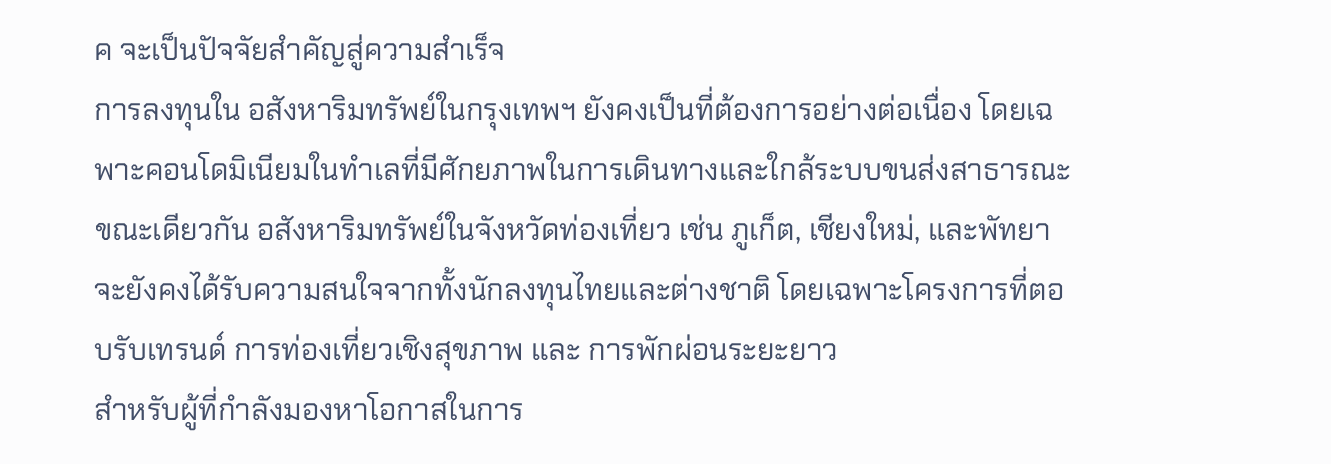ค จะเป็นปัจจัยสำคัญสู่ความสำเร็จ
การลงทุนใน อสังหาริมทรัพย์ในกรุงเทพฯ ยังคงเป็นที่ต้องการอย่างต่อเนื่อง โดยเฉพาะคอนโดมิเนียมในทำเลที่มีศักยภาพในการเดินทางและใกล้ระบบขนส่งสาธารณะ ขณะเดียวกัน อสังหาริมทรัพย์ในจังหวัดท่องเที่ยว เช่น ภูเก็ต, เชียงใหม่, และพัทยา จะยังคงได้รับความสนใจจากทั้งนักลงทุนไทยและต่างชาติ โดยเฉพาะโครงการที่ตอบรับเทรนด์ การท่องเที่ยวเชิงสุขภาพ และ การพักผ่อนระยะยาว
สำหรับผู้ที่กำลังมองหาโอกาสในการ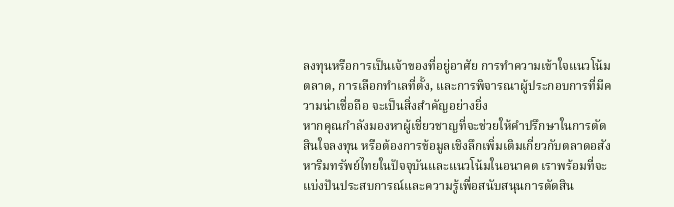ลงทุนหรือการเป็นเจ้าของที่อยู่อาศัย การทำความเข้าใจแนวโน้มตลาด, การเลือกทำเลที่ตั้ง, และการพิจารณาผู้ประกอบการที่มีความน่าเชื่อถือ จะเป็นสิ่งสำคัญอย่างยิ่ง
หากคุณกำลังมองหาผู้เชี่ยวชาญที่จะช่วยให้คำปรึกษาในการตัดสินใจลงทุน หรือต้องการข้อมูลเชิงลึกเพิ่มเติมเกี่ยวกับตลาดอสังหาริมทรัพย์ไทยในปัจจุบันและแนวโน้มในอนาคต เราพร้อมที่จะแบ่งปันประสบการณ์และความรู้เพื่อสนับสนุนการตัดสิน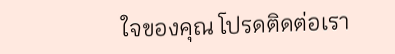ใจของคุณ โปรดติดต่อเรา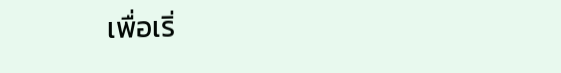เพื่อเริ่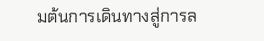มต้นการเดินทางสู่การล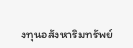งทุนอสังหาริมทรัพย์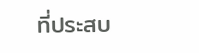ที่ประสบ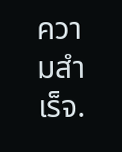ความสำเร็จ.